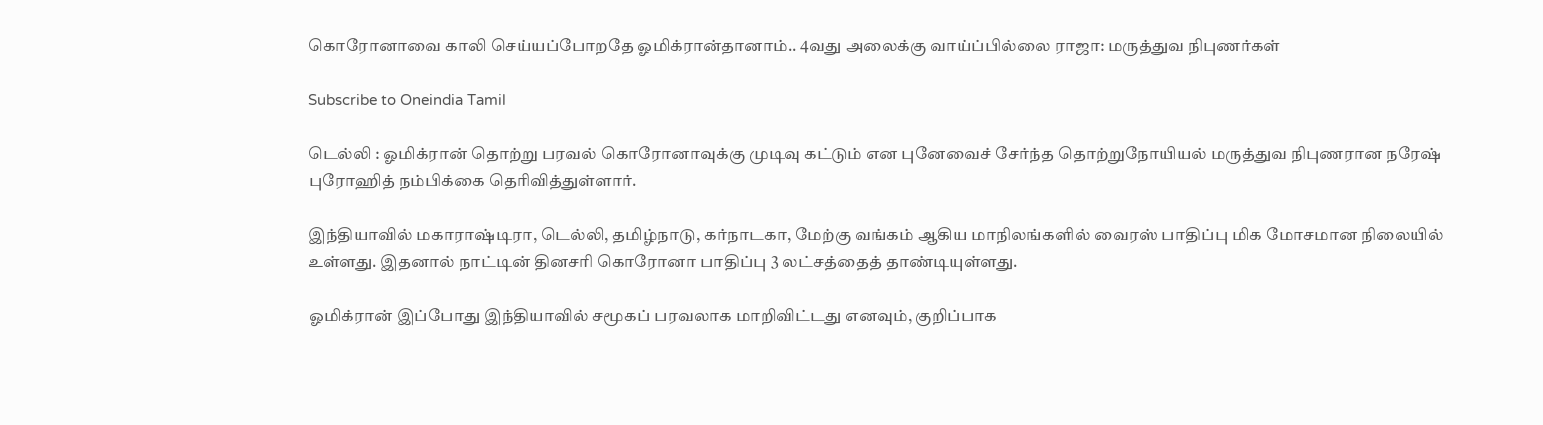கொரோனாவை காலி செய்யப்போறதே ஓமிக்ரான்தானாம்.. 4வது அலைக்கு வாய்ப்பில்லை ராஜா: மருத்துவ நிபுணர்கள்

Subscribe to Oneindia Tamil

டெல்லி : ஓமிக்ரான் தொற்று பரவல் கொரோனாவுக்கு முடிவு கட்டும் என புனேவைச் சேர்ந்த தொற்றுநோயியல் மருத்துவ நிபுணரான நரேஷ் புரோஹித் நம்பிக்கை தெரிவித்துள்ளார்.

இந்தியாவில் மகாராஷ்டிரா, டெல்லி, தமிழ்நாடு, கர்நாடகா, மேற்கு வங்கம் ஆகிய மாநிலங்களில் வைரஸ் பாதிப்பு மிக மோசமான நிலையில் உள்ளது. இதனால் நாட்டின் தினசரி கொரோனா பாதிப்பு 3 லட்சத்தைத் தாண்டியுள்ளது.

ஓமிக்ரான் இப்போது இந்தியாவில் சமூகப் பரவலாக மாறிவிட்டது எனவும், குறிப்பாக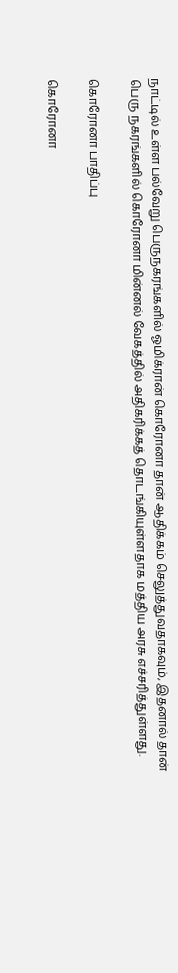நாட்டில் உள்ள பல்வேறு பெருநகரங்களில் ஓமிக்ரான் கொரோனா தான் ஆதிக்கம் செலுத்துவதாகவும், இதனால் தான் பெரு நகரங்களில் கொரோனா மின்னல் வேகத்தில் அதிகரிக்கத் தொடங்கியுள்ளதாக மத்திய அரசு எச்சரித்துள்ளது.

கொரோனா பாதிப்பு

கொரோனா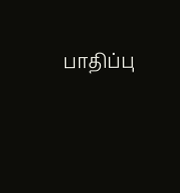பாதிப்பு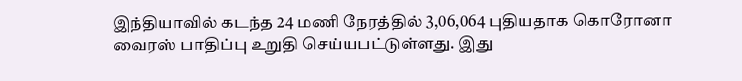இந்தியாவில் கடந்த 24 மணி நேரத்தில் 3,06,064 புதியதாக கொரோனா வைரஸ் பாதிப்பு உறுதி செய்யபட்டுள்ளது. இது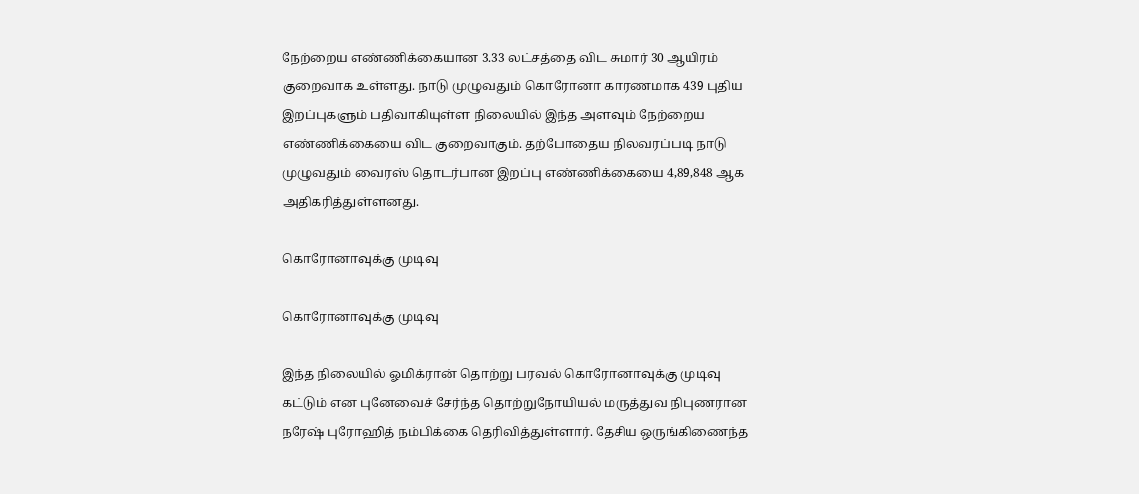நேற்றைய எண்ணிக்கையான 3.33 லட்சத்தை விட சுமார் 30 ஆயிரம் குறைவாக உள்ளது. நாடு முழுவதும் கொரோனா காரணமாக 439 புதிய இறப்புகளும் பதிவாகியுள்ள நிலையில் இந்த அளவும் நேற்றைய எண்ணிக்கையை விட குறைவாகும். தற்போதைய நிலவரப்படி நாடு முழுவதும் வைரஸ் தொடர்பான இறப்பு எண்ணிக்கையை 4,89,848 ஆக அதிகரித்துள்ளனது.

கொரோனாவுக்கு முடிவு

கொரோனாவுக்கு முடிவு

இந்த நிலையில் ஓமிக்ரான் தொற்று பரவல் கொரோனாவுக்கு முடிவு கட்டும் என புனேவைச் சேர்ந்த தொற்றுநோயியல் மருத்துவ நிபுணரான நரேஷ் புரோஹித் நம்பிக்கை தெரிவித்துள்ளார். தேசிய ஒருங்கிணைந்த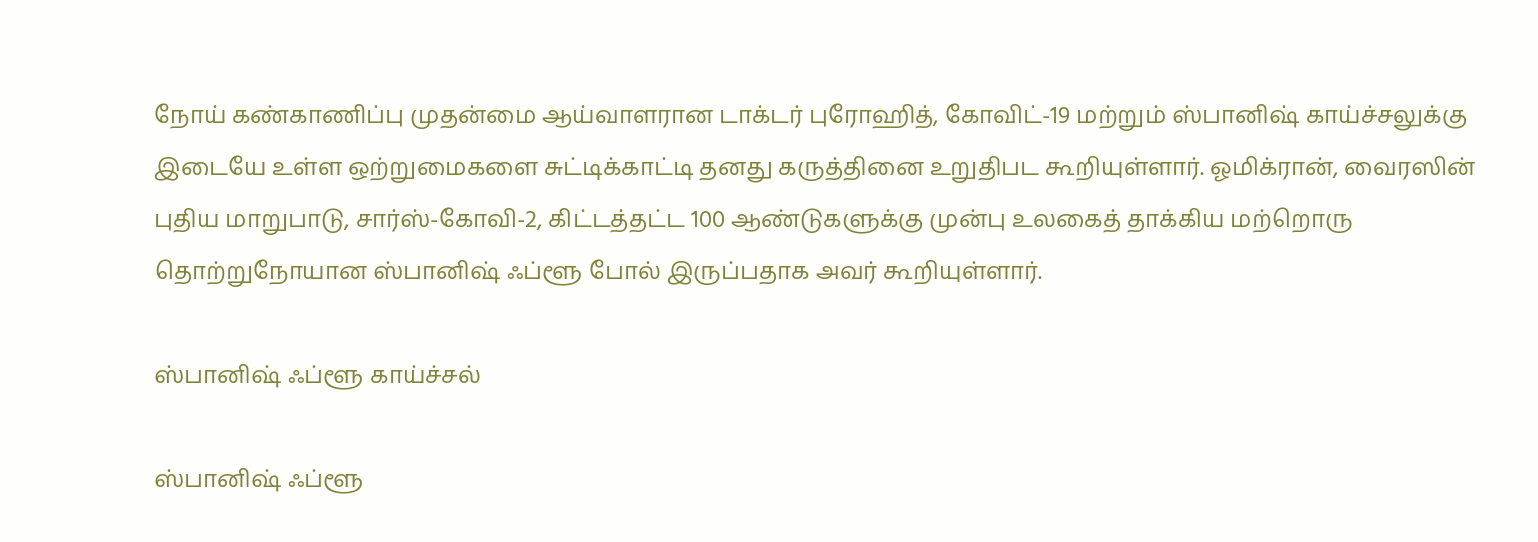நோய் கண்காணிப்பு முதன்மை ஆய்வாளரான டாக்டர் புரோஹித், கோவிட்-19 மற்றும் ஸ்பானிஷ் காய்ச்சலுக்கு இடையே உள்ள ஒற்றுமைகளை சுட்டிக்காட்டி தனது கருத்தினை உறுதிபட கூறியுள்ளார். ஓமிக்ரான், வைரஸின் புதிய மாறுபாடு, சார்ஸ்-கோவி-2, கிட்டத்தட்ட 100 ஆண்டுகளுக்கு முன்பு உலகைத் தாக்கிய மற்றொரு தொற்றுநோயான ஸ்பானிஷ் ஃப்ளூ போல் இருப்பதாக அவர் கூறியுள்ளார்.

ஸ்பானிஷ் ஃப்ளூ காய்ச்சல்

ஸ்பானிஷ் ஃப்ளூ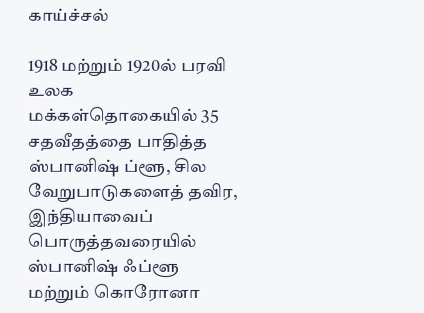காய்ச்சல்

1918 மற்றும் 1920ல் பரவி உலக மக்கள்தொகையில் 35 சதவீதத்தை பாதித்த ஸ்பானிஷ் ப்ளூ, சில வேறுபாடுகளைத் தவிர, இந்தியாவைப் பொருத்தவரையில் ஸ்பானிஷ் ஃப்ளூ மற்றும் கொரோனா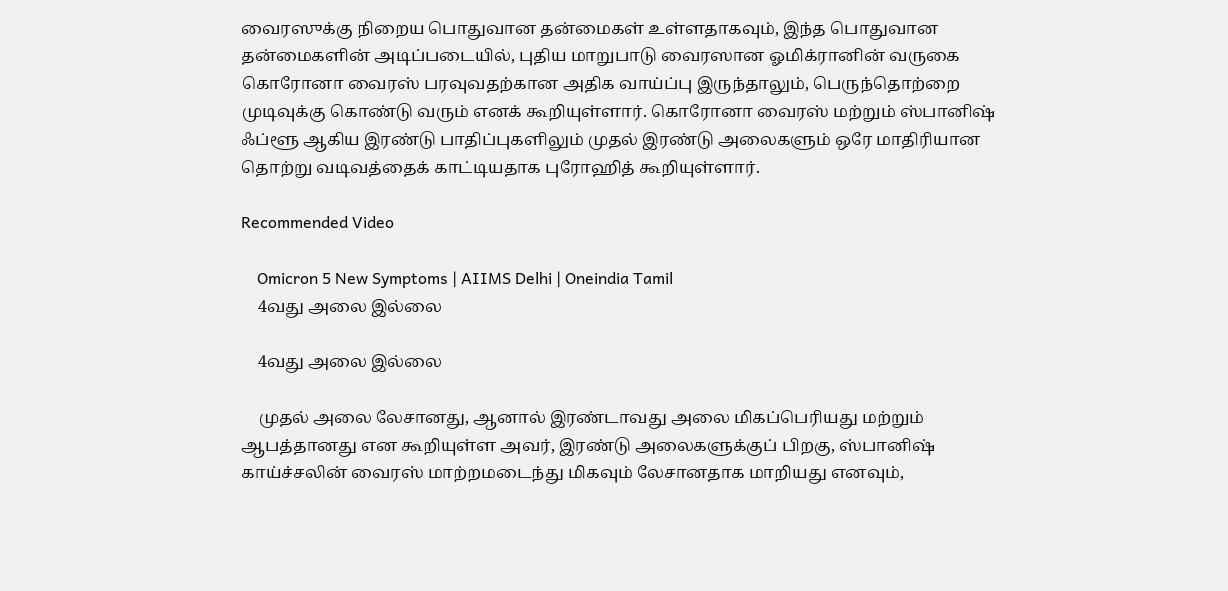வைரஸுக்கு நிறைய பொதுவான தன்மைகள் உள்ளதாகவும், இந்த பொதுவான தன்மைகளின் அடிப்படையில், புதிய மாறுபாடு வைரஸான ஓமிக்ரானின் வருகை கொரோனா வைரஸ் பரவுவதற்கான அதிக வாய்ப்பு இருந்தாலும், பெருந்தொற்றை முடிவுக்கு கொண்டு வரும் எனக் கூறியுள்ளார். கொரோனா வைரஸ் மற்றும் ஸ்பானிஷ் ஃப்ளூ ஆகிய இரண்டு பாதிப்புகளிலும் முதல் இரண்டு அலைகளும் ஒரே மாதிரியான தொற்று வடிவத்தைக் காட்டியதாக புரோஹித் கூறியுள்ளார்.

Recommended Video

    Omicron 5 New Symptoms | AIIMS Delhi | Oneindia Tamil
    4வது அலை இல்லை

    4வது அலை இல்லை

    முதல் அலை லேசானது, ஆனால் இரண்டாவது அலை மிகப்பெரியது மற்றும் ஆபத்தானது என கூறியுள்ள அவர், இரண்டு அலைகளுக்குப் பிறகு, ஸ்பானிஷ் காய்ச்சலின் வைரஸ் மாற்றமடைந்து மிகவும் லேசானதாக மாறியது எனவும்,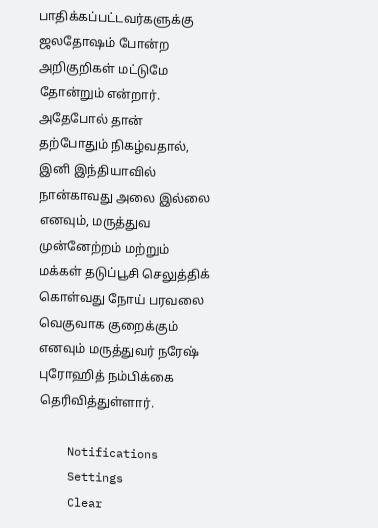பாதிக்கப்பட்டவர்களுக்கு ஜலதோஷம் போன்ற அறிகுறிகள் மட்டுமே தோன்றும் என்றார். அதேபோல் தான் தற்போதும் நிகழ்வதால், இனி இந்தியாவில் நான்காவது அலை இல்லை எனவும், மருத்துவ முன்னேற்றம் மற்றும் மக்கள் தடுப்பூசி செலுத்திக் கொள்வது நோய் பரவலை வெகுவாக குறைக்கும் எனவும் மருத்துவர் நரேஷ் புரோஹித் நம்பிக்கை தெரிவித்துள்ளார்.

    Notifications
    Settings
    Clear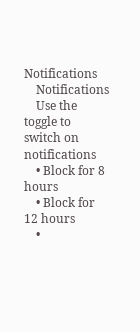Notifications
    Notifications
    Use the toggle to switch on notifications
    • Block for 8 hours
    • Block for 12 hours
    •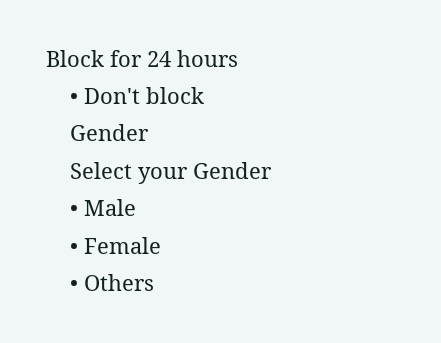Block for 24 hours
    • Don't block
    Gender
    Select your Gender
    • Male
    • Female
    • Others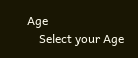Age
    Select your Age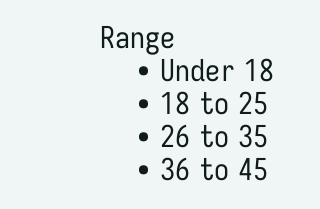Range
    • Under 18
    • 18 to 25
    • 26 to 35
    • 36 to 45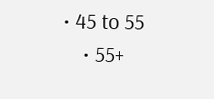• 45 to 55
    • 55+